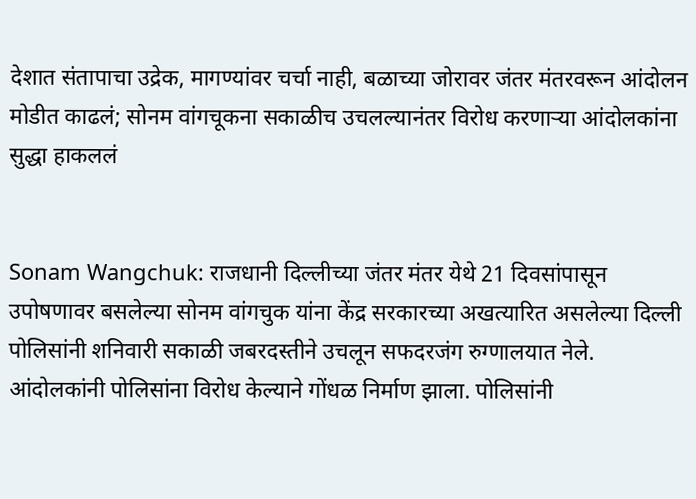देशात संतापाचा उद्रेक, मागण्यांवर चर्चा नाही, बळाच्या जोरावर जंतर मंतरवरून आंदोलन मोडीत काढलं; सोनम वांगचूकना सकाळीच उचलल्यानंतर विरोध करणाऱ्या आंदोलकांना सुद्धा हाकललं


Sonam Wangchuk: राजधानी दिल्लीच्या जंतर मंतर येथे 21 दिवसांपासून उपोषणावर बसलेल्या सोनम वांगचुक यांना केंद्र सरकारच्या अखत्यारित असलेल्या दिल्ली पोलिसांनी शनिवारी सकाळी जबरदस्तीने उचलून सफदरजंग रुग्णालयात नेले. आंदोलकांनी पोलिसांना विरोध केल्याने गोंधळ निर्माण झाला. पोलिसांनी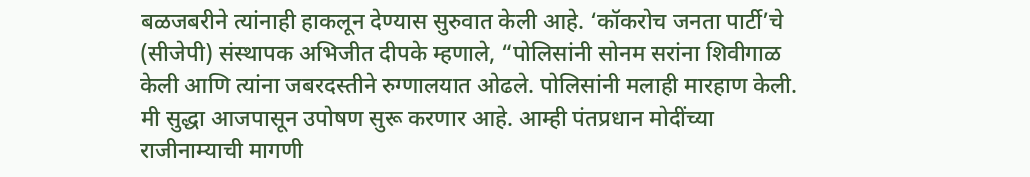बळजबरीने त्यांनाही हाकलून देण्यास सुरुवात केली आहे. ‘कॉकरोच जनता पार्टी’चे (सीजेपी) संस्थापक अभिजीत दीपके म्हणाले, “पोलिसांनी सोनम सरांना शिवीगाळ केली आणि त्यांना जबरदस्तीने रुग्णालयात ओढले. पोलिसांनी मलाही मारहाण केली. मी सुद्धा आजपासून उपोषण सुरू करणार आहे. आम्ही पंतप्रधान मोदींच्या राजीनाम्याची मागणी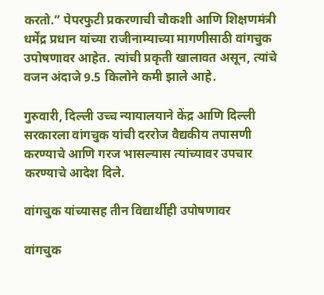करतो.” पेपरफुटी प्रकरणाची चौकशी आणि शिक्षणमंत्री धर्मेंद्र प्रधान यांच्या राजीनाम्याच्या मागणीसाठी वांगचुक उपोषणावर आहेत. त्यांची प्रकृती खालावत असून, त्यांचे वजन अंदाजे 9.5 किलोने कमी झाले आहे.

गुरुवारी, दिल्ली उच्च न्यायालयाने केंद्र आणि दिल्ली सरकारला वांगचुक यांची दररोज वैद्यकीय तपासणी करण्याचे आणि गरज भासल्यास त्यांच्यावर उपचार करण्याचे आदेश दिले.

वांगचुक यांच्यासह तीन विद्यार्थीही उपोषणावर

वांगचुक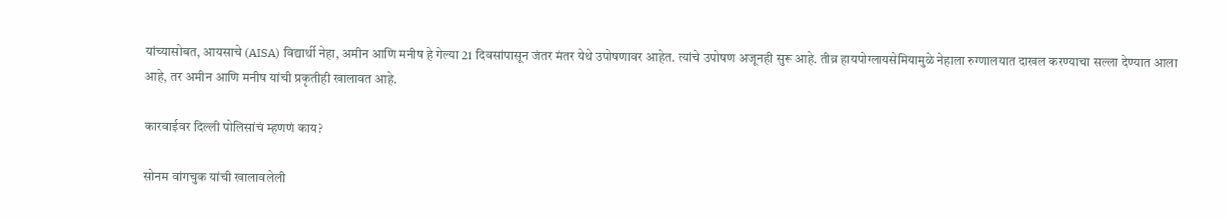यांच्यासोबत, आयसाचे (AISA) विद्यार्थी नेहा, अमीन आणि मनीष हे गेल्या 21 दिवसांपासून जंतर मंतर येथे उपोषणावर आहेत. त्यांचे उपोषण अजूनही सुरू आहे. तीव्र हायपोग्लायसेमियामुळे नेहाला रुग्णालयात दाखल करण्याचा सल्ला देण्यात आला आहे, तर अमीन आणि मनीष यांची प्रकृतीही खालावत आहे.

कारवाईवर दिल्ली पोलिसांचं म्हणणं काय?

सोनम वांगचुक यांची खालावलेली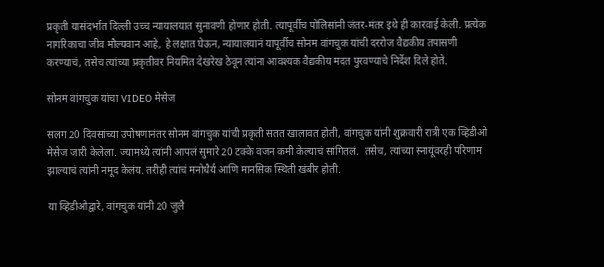प्रकृती यासंदर्भात दिल्ली उच्च न्यायालयात सुनावणी होणार होती. त्यापूर्वीच पोलिसांनी जंतर-मंतर इथे ही कारवाई केली. प्रत्येक नागरिकाचा जीव मौल्यवान आहे, हे लक्षात घेऊन, न्यायालयानं यापूर्वीच सोनम वांगचुक यांची दररोज वैद्यकीय तपासणी करण्याचं, तसेच त्यांच्या प्रकृतीवर नियमित देखरेख ठेवून त्यांना आवश्यक वैद्यकीय मदत पुरवण्याचे निर्देश दिले होते.

सोनम वांगचुक यांचा VIDEO मेसेज

सलग 20 दिवसांच्या उपोषणानंतर सोनम वांगचुक यांची प्रकृती सतत खालावत होती, वांगचुक यांनी शुक्रवारी रात्री एक व्हिडीओ मेसेज जारी केलेला. ज्यामध्ये त्यांनी आपलं सुमारे 20 टक्के वजन कमी केल्याचं सांगितलं.  तसेच, त्यांच्या स्नायूंवरही परिणाम झाल्याचं त्यांनी नमूद केलंय. तरीही त्यांचं मनोधैर्य आणि मानसिक स्थिती खंबीर होती.

या व्हिडीओद्वारे, वांगचुक यांनी 20 जुलै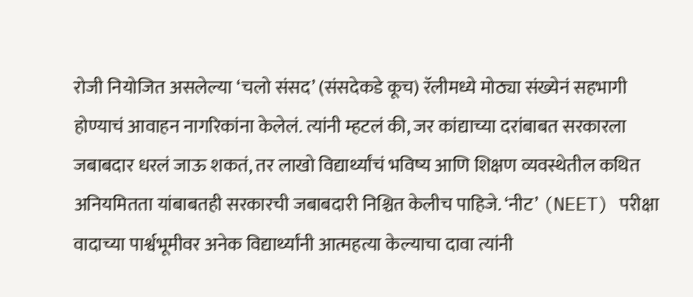रोजी नियोजित असलेल्या ‘चलो संसद’ (संसदेकडे कूच) रॅलीमध्ये मोठ्या संख्येनं सहभागी होण्याचं आवाहन नागरिकांना केलेलं. त्यांनी म्हटलं की, जर कांद्याच्या दरांबाबत सरकारला जबाबदार धरलं जाऊ शकतं, तर लाखो विद्यार्थ्यांचं भविष्य आणि शिक्षण व्यवस्थेतील कथित अनियमितता यांबाबतही सरकारची जबाबदारी निश्चित केलीच पाहिजे. ‘नीट’ (NEET) परीक्षा वादाच्या पार्श्वभूमीवर अनेक विद्यार्थ्यांनी आत्महत्या केल्याचा दावा त्यांनी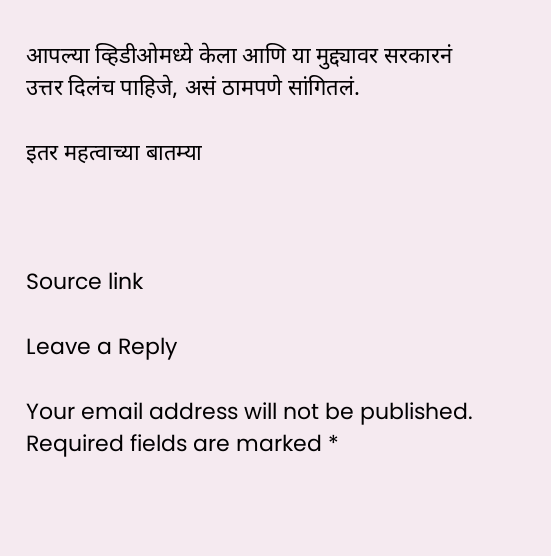आपल्या व्हिडीओमध्ये केला आणि या मुद्द्यावर सरकारनं उत्तर दिलंच पाहिजे, असं ठामपणे सांगितलं.

इतर महत्वाच्या बातम्या



Source link

Leave a Reply

Your email address will not be published. Required fields are marked *